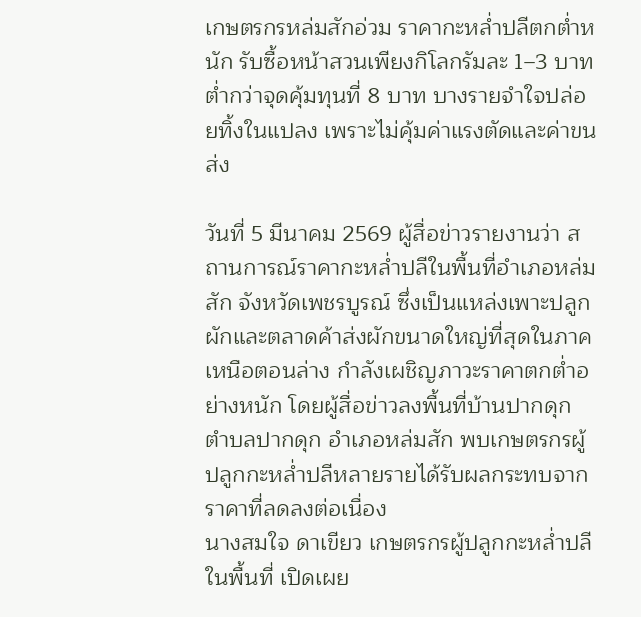เกษตรกรหล่มสักอ่วม ราคากะหล่ำปลีตกต่ำหนัก รับซื้อหน้าสวนเพียงกิโลกรัมละ 1–3 บาท ต่ำกว่าจุดคุ้มทุนที่ 8 บาท บางรายจำใจปล่อยทิ้งในแปลง เพราะไม่คุ้มค่าแรงตัดและค่าขนส่ง

วันที่ 5 มีนาคม 2569 ผู้สื่อข่าวรายงานว่า สถานการณ์ราคากะหล่ำปลีในพื้นที่อำเภอหล่มสัก จังหวัดเพชรบูรณ์ ซึ่งเป็นแหล่งเพาะปลูกผักและตลาดค้าส่งผักขนาดใหญ่ที่สุดในภาคเหนือตอนล่าง กำลังเผชิญภาวะราคาตกต่ำอย่างหนัก โดยผู้สื่อข่าวลงพื้นที่บ้านปากดุก ตำบลปากดุก อำเภอหล่มสัก พบเกษตรกรผู้ปลูกกะหล่ำปลีหลายรายได้รับผลกระทบจากราคาที่ลดลงต่อเนื่อง
นางสมใจ ดาเขียว เกษตรกรผู้ปลูกกะหล่ำปลีในพื้นที่ เปิดเผย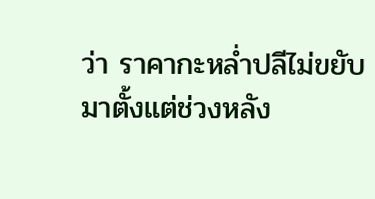ว่า ราคากะหล่ำปลีไม่ขยับมาตั้งแต่ช่วงหลัง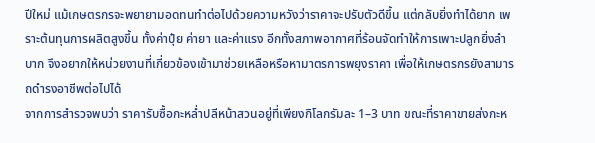ปีใหม่ แม้เกษตรกรจะพยายามอดทนทำต่อไปด้วยความหวังว่าราคาจะปรับตัวดีขึ้น แต่กลับยิ่งทำได้ยาก เพราะต้นทุนการผลิตสูงขึ้น ทั้งค่าปุ๋ย ค่ายา และค่าแรง อีกทั้งสภาพอากาศที่ร้อนจัดทำให้การเพาะปลูกยิ่งลำบาก จึงอยากให้หน่วยงานที่เกี่ยวข้องเข้ามาช่วยเหลือหรือหามาตรการพยุงราคา เพื่อให้เกษตรกรยังสามารถดำรงอาชีพต่อไปได้
จากการสำรวจพบว่า ราคารับซื้อกะหล่ำปลีหน้าสวนอยู่ที่เพียงกิโลกรัมละ 1–3 บาท ขณะที่ราคาขายส่งกะห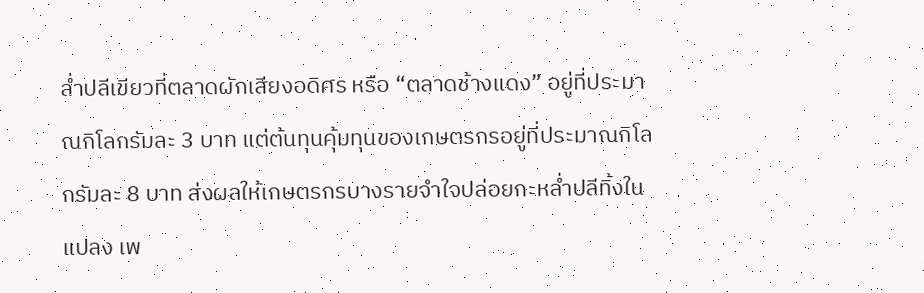ล่ำปลีเขียวที่ตลาดผักเสียงอดิศร หรือ “ตลาดช้างแดง” อยู่ที่ประมาณกิโลกรัมละ 3 บาท แต่ต้นทุนคุ้มทุนของเกษตรกรอยู่ที่ประมาณกิโลกรัมละ 8 บาท ส่งผลให้เกษตรกรบางรายจำใจปล่อยกะหล่ำปลีทิ้งในแปลง เพ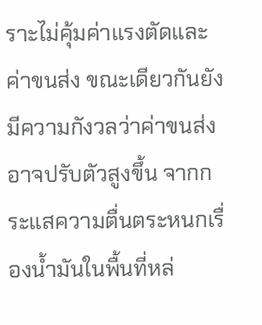ราะไม่คุ้มค่าแรงตัดและค่าขนส่ง ขณะเดียวกันยังมีความกังวลว่าค่าขนส่งอาจปรับตัวสูงขึ้น จากกระแสความตื่นตระหนกเรื่องน้ำมันในพื้นที่หล่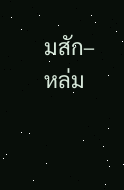มสัก–หล่ม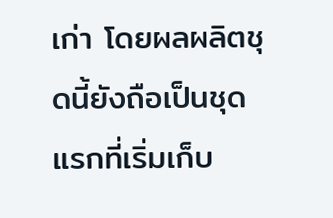เก่า โดยผลผลิตชุดนี้ยังถือเป็นชุดแรกที่เริ่มเก็บ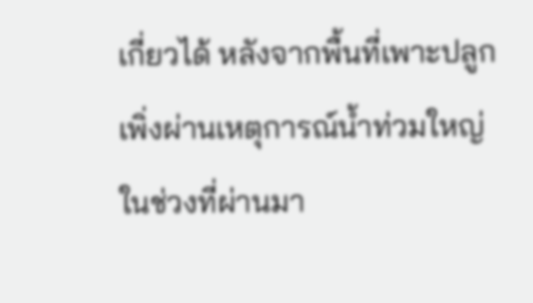เกี่ยวได้ หลังจากพื้นที่เพาะปลูกเพิ่งผ่านเหตุการณ์น้ำท่วมใหญ่ในช่วงที่ผ่านมา